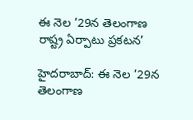ఈ నెల ’29న తెలంగాణ రాష్ట్ర ఏర్పాటు ప్రకటన’

హైదరాబాద్‌: ఈ నెల ’29న తెలంగాణ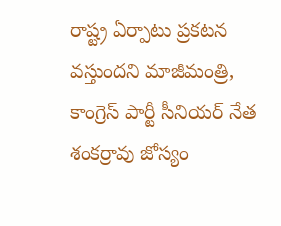రాష్ట్ర ఏర్పాటు ప్రకటన వస్తుందని మాజీమంత్రి, కాంగ్రెస్‌ పార్టీ సీనియర్‌ నేత శంకర్రావు జోస్యం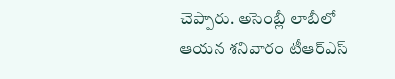చెప్పారు. అసెంబ్లీ లాబీలో ఆయన శనివారం టీఆర్‌ఎస్‌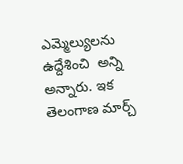ఎమ్మెల్యులను ఉద్దేశించి  అన్ని అన్నారు. ఇక తెలంగాణ మార్చ్‌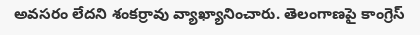అవసరం లేదని శంకర్రావు వ్యాఖ్యానించారు. తెలంగాణపై కాంగ్రెస్‌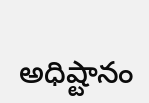అధిష్టానం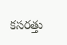కసరత్తు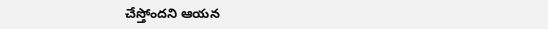చేస్తోందని ఆయన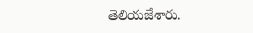తెలియజేశారు.